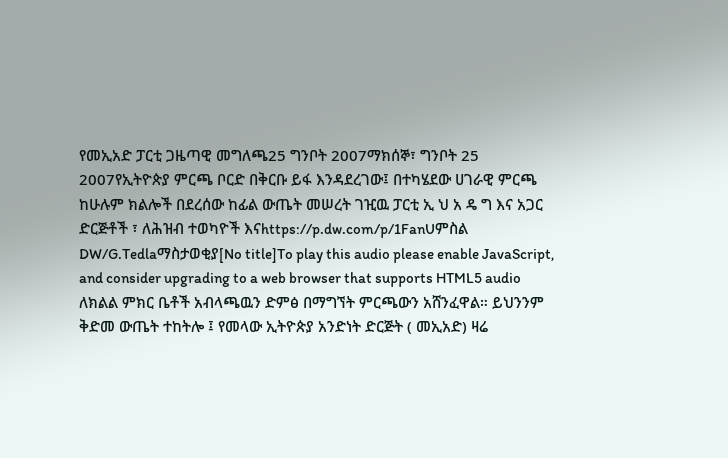የመኢአድ ፓርቲ ጋዜጣዊ መግለጫ25 ግንቦት 2007ማክሰኞ፣ ግንቦት 25 2007የኢትዮጵያ ምርጫ ቦርድ በቅርቡ ይፋ እንዳደረገው፤ በተካሄደው ሀገራዊ ምርጫ ከሁሉም ክልሎች በደረሰው ከፊል ውጤት መሠረት ገዢዉ ፓርቲ ኢ ህ አ ዴ ግ እና አጋር ድርጅቶች ፣ ለሕዝብ ተወካዮች እናhttps://p.dw.com/p/1FanUምስል DW/G.Tedlaማስታወቂያ[No title]To play this audio please enable JavaScript, and consider upgrading to a web browser that supports HTML5 audio ለክልል ምክር ቤቶች አብላጫዉን ድምፅ በማግኘት ምርጫውን አሸንፈዋል። ይህንንም ቅድመ ውጤት ተከትሎ ፤ የመላው ኢትዮጵያ አንድነት ድርጅት ( መኢአድ) ዛሬ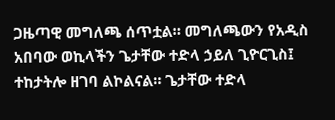ጋዜጣዊ መግለጫ ሰጥቷል። መግለጫውን የአዲስ አበባው ወኪላችን ጌታቸው ተድላ ኃይለ ጊዮርጊስ፤ ተከታትሎ ዘገባ ልኮልናል። ጌታቸው ተድላ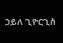ኃይለ ጊዮርጊስ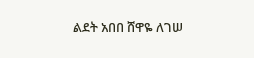ልደት አበበ ሸዋዬ ለገሠ